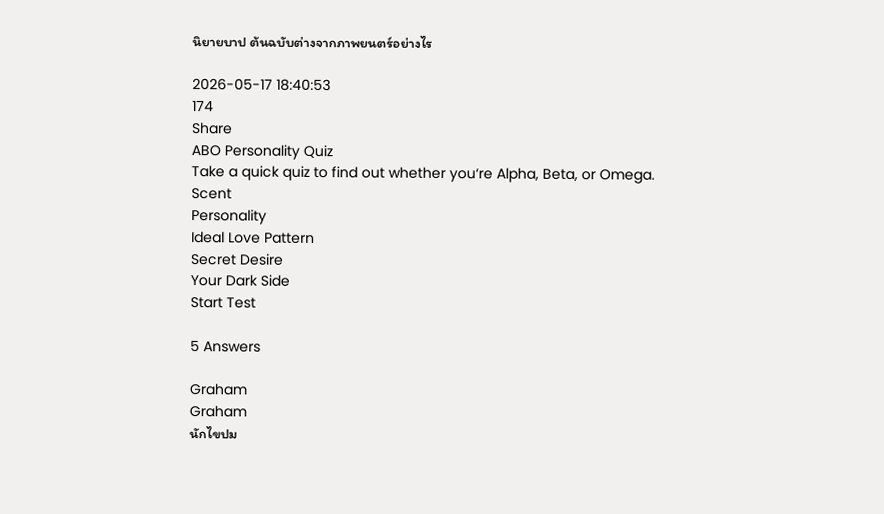นิยายบาป ต้นฉบับต่างจากภาพยนตร์อย่างไร

2026-05-17 18:40:53
174
Share
ABO Personality Quiz
Take a quick quiz to find out whether you‘re Alpha, Beta, or Omega.
Scent
Personality
Ideal Love Pattern
Secret Desire
Your Dark Side
Start Test

5 Answers

Graham
Graham
นักไขปม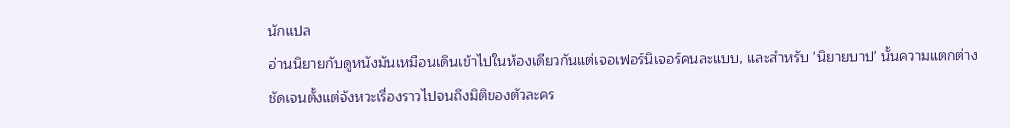นักแปล
อ่านนิยายกับดูหนังมันเหมือนเดินเข้าไปในห้องเดียวกันแต่เจอเฟอร์นิเจอร์คนละแบบ, และสำหรับ 'นิยายบาป' นั้นความแตกต่างชัดเจนตั้งแต่จังหวะเรื่องราวไปจนถึงมิติของตัวละคร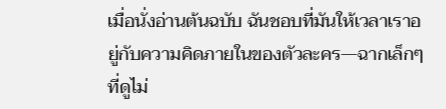เมื่อนั่งอ่านต้นฉบับ ฉันชอบที่มันให้เวลาเราอยู่กับความคิดภายในของตัวละคร—ฉากเล็กๆ ที่ดูไม่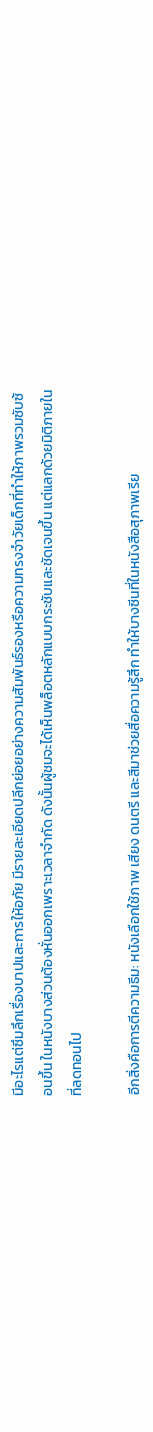มีอะไรแต่ซึมลึกเรื่องบาปและการให้อภัย มีรายละเอียดปลีกย่อยอย่างความสัมพันธ์รองหรือความทรงจำวัยเด็กที่ทำให้ภาพรวมซับซ้อนขึ้น ในหนังบางส่วนต้องหั่นออกเพราะเวลาจำกัด ดังนั้นผู้ชมจะได้เห็นพล็อตหลักแบบกระชับและชัดเจนขึ้น แต่แลกด้วยมิติภายในที่ลดทอนไป

อีกสิ่งคือการตีความธีม: หนังเลือกใช้ภาพ เสียง ดนตรี และสีมาช่วยสื่อความรู้สึก ทำให้บางซีนที่ในหนังสือสุภาพเรีย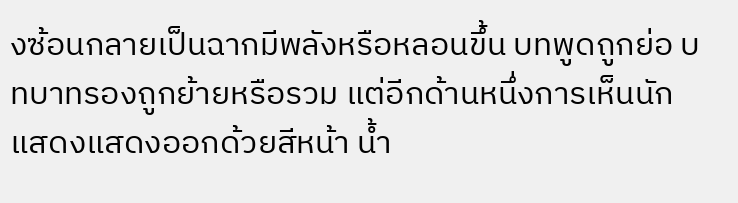งซ้อนกลายเป็นฉากมีพลังหรือหลอนขึ้น บทพูดถูกย่อ บทบาทรองถูกย้ายหรือรวม แต่อีกด้านหนึ่งการเห็นนักแสดงแสดงออกด้วยสีหน้า น้ำ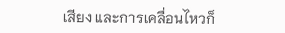เสียง และการเคลื่อนไหวก็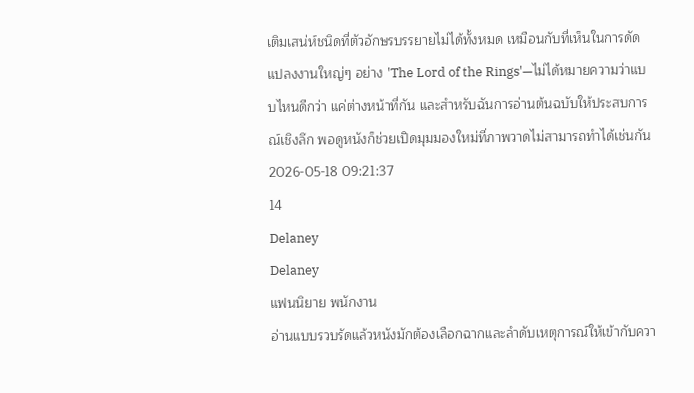เติมเสน่ห์ชนิดที่ตัวอักษรบรรยายไม่ได้ทั้งหมด เหมือนกับที่เห็นในการดัดแปลงงานใหญ่ๆ อย่าง 'The Lord of the Rings'—ไม่ได้หมายความว่าแบบไหนดีกว่า แค่ต่างหน้าที่กัน และสำหรับฉันการอ่านต้นฉบับให้ประสบการณ์เชิงลึก พอดูหนังก็ช่วยเปิดมุมมองใหม่ที่ภาพวาดไม่สามารถทำได้เช่นกัน
2026-05-18 09:21:37
14
Delaney
Delaney
แฟนนิยาย พนักงาน
อ่านแบบรวบรัดแล้วหนังมักต้องเลือกฉากและลำดับเหตุการณ์ให้เข้ากับควา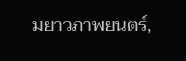มยาวภาพยนตร์,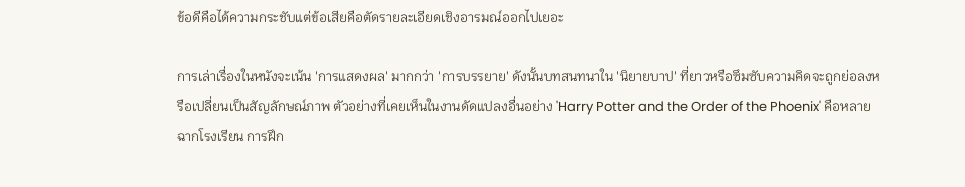ข้อดีคือได้ความกระชับแต่ข้อเสียคือตัดรายละเอียดเชิงอารมณ์ออกไปเยอะ

การเล่าเรื่องในหนังจะเน้น 'การแสดงผล' มากกว่า 'การบรรยาย' ดังนั้นบทสนทนาใน 'นิยายบาป' ที่ยาวหรือซึมซับความคิดจะถูกย่อลงหรือเปลี่ยนเป็นสัญลักษณ์ภาพ ตัวอย่างที่เคยเห็นในงานดัดแปลงอื่นอย่าง 'Harry Potter and the Order of the Phoenix' คือหลายฉากโรงเรียน การฝึก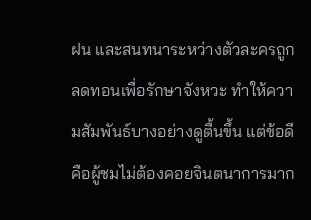ฝน และสนทนาระหว่างตัวละครถูกลดทอนเพื่อรักษาจังหวะ ทำให้ความสัมพันธ์บางอย่างดูตื้นขึ้น แต่ข้อดีคือผู้ชมไม่ต้องคอยจินตนาการมาก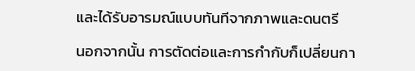และได้รับอารมณ์แบบทันทีจากภาพและดนตรี

นอกจากนั้น การตัดต่อและการกำกับก็เปลี่ยนกา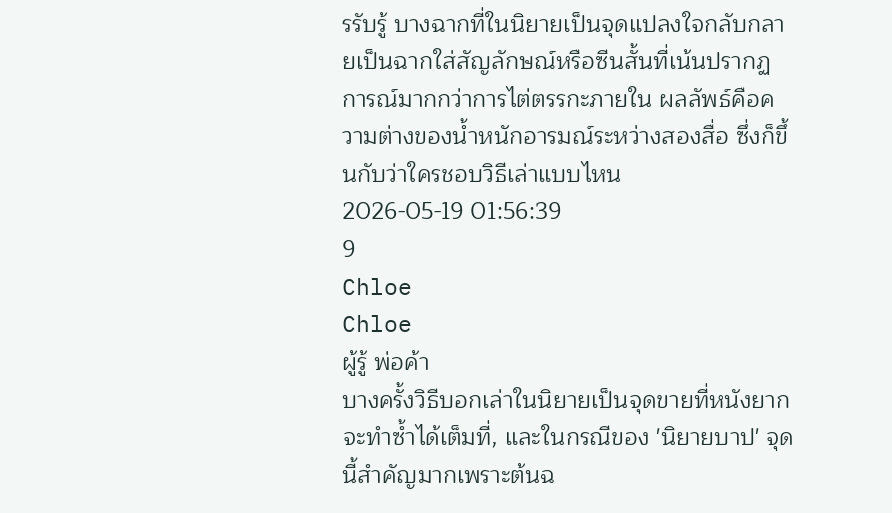รรับรู้ บางฉากที่ในนิยายเป็นจุดแปลงใจกลับกลายเป็นฉากใส่สัญลักษณ์หรือซีนสั้นที่เน้นปรากฏการณ์มากกว่าการไต่ตรรกะภายใน ผลลัพธ์คือความต่างของน้ำหนักอารมณ์ระหว่างสองสื่อ ซึ่งก็ขึ้นกับว่าใครชอบวิธีเล่าแบบไหน
2026-05-19 01:56:39
9
Chloe
Chloe
ผู้รู้ พ่อค้า
บางครั้งวิธีบอกเล่าในนิยายเป็นจุดขายที่หนังยากจะทำซ้ำได้เต็มที่, และในกรณีของ 'นิยายบาป' จุดนี้สำคัญมากเพราะต้นฉ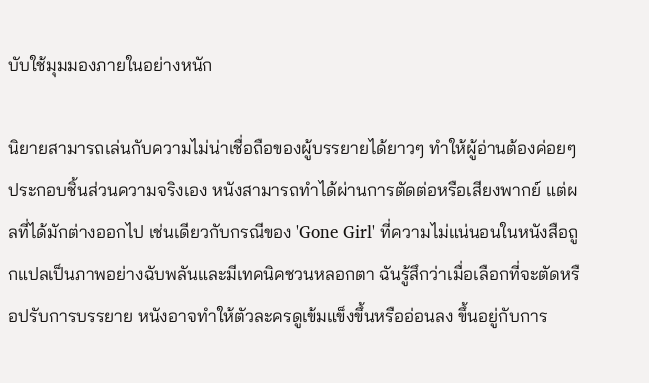บับใช้มุมมองภายในอย่างหนัก

นิยายสามารถเล่นกับความไม่น่าเชื่อถือของผู้บรรยายได้ยาวๆ ทำให้ผู้อ่านต้องค่อยๆ ประกอบชิ้นส่วนความจริงเอง หนังสามารถทำได้ผ่านการตัดต่อหรือเสียงพากย์ แต่ผลที่ได้มักต่างออกไป เช่นเดียวกับกรณีของ 'Gone Girl' ที่ความไม่แน่นอนในหนังสือถูกแปลเป็นภาพอย่างฉับพลันและมีเทคนิคชวนหลอกตา ฉันรู้สึกว่าเมื่อเลือกที่จะตัดหรือปรับการบรรยาย หนังอาจทำให้ตัวละครดูเข้มแข็งขึ้นหรืออ่อนลง ขึ้นอยู่กับการ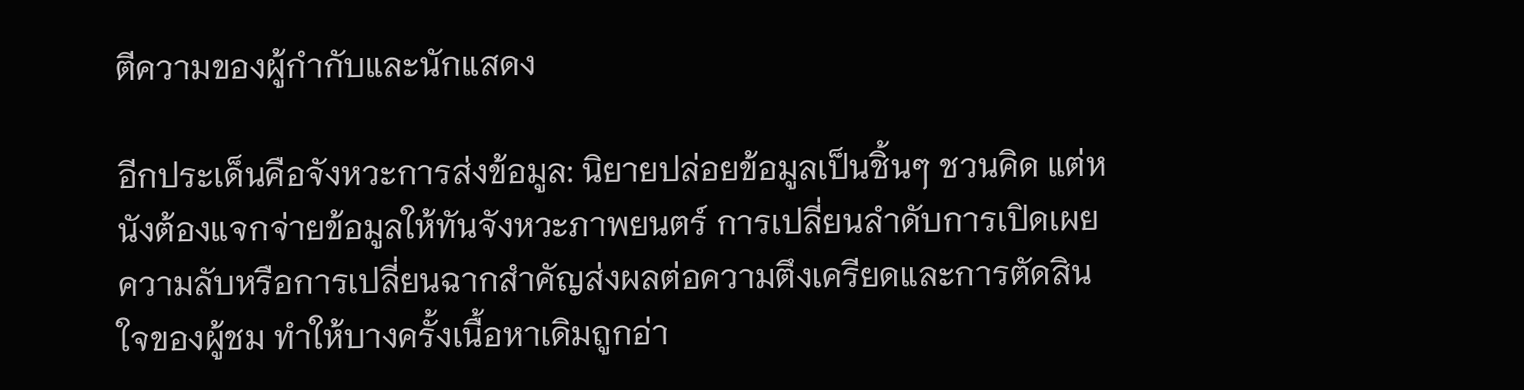ตีความของผู้กำกับและนักแสดง

อีกประเด็นคือจังหวะการส่งข้อมูล: นิยายปล่อยข้อมูลเป็นชิ้นๆ ชวนคิด แต่หนังต้องแจกจ่ายข้อมูลให้ทันจังหวะภาพยนตร์ การเปลี่ยนลำดับการเปิดเผยความลับหรือการเปลี่ยนฉากสำคัญส่งผลต่อความตึงเครียดและการตัดสินใจของผู้ชม ทำให้บางครั้งเนื้อหาเดิมถูกอ่า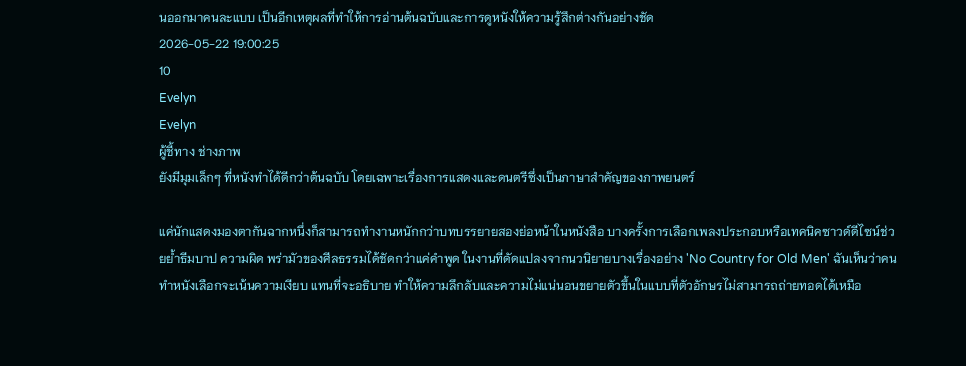นออกมาคนละแบบ เป็นอีกเหตุผลที่ทำให้การอ่านต้นฉบับและการดูหนังให้ความรู้สึกต่างกันอย่างชัด
2026-05-22 19:00:25
10
Evelyn
Evelyn
ผู้ชี้ทาง ช่างภาพ
ยังมีมุมเล็กๆ ที่หนังทำได้ดีกว่าต้นฉบับ โดยเฉพาะเรื่องการแสดงและดนตรีซึ่งเป็นภาษาสำคัญของภาพยนตร์

แค่นักแสดงมองตากันฉากหนึ่งก็สามารถทำงานหนักกว่าบทบรรยายสองย่อหน้าในหนังสือ บางครั้งการเลือกเพลงประกอบหรือเทคนิคซาวด์ดีไซน์ช่วยย้ำธีมบาป ความผิด พร่ามัวของศีลธรรมได้ชัดกว่าแค่คำพูด ในงานที่ดัดแปลงจากนวนิยายบางเรื่องอย่าง 'No Country for Old Men' ฉันเห็นว่าคนทำหนังเลือกจะเน้นความเงียบ แทนที่จะอธิบาย ทำให้ความลึกลับและความไม่แน่นอนขยายตัวขึ้นในแบบที่ตัวอักษรไม่สามารถถ่ายทอดได้เหมือ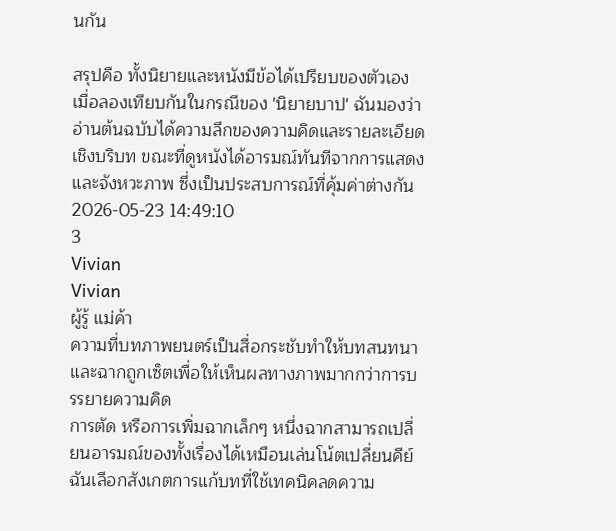นกัน

สรุปคือ ทั้งนิยายและหนังมีข้อได้เปรียบของตัวเอง เมื่อลองเทียบกันในกรณีของ 'นิยายบาป' ฉันมองว่าอ่านต้นฉบับได้ความลึกของความคิดและรายละเอียดเชิงบริบท ขณะที่ดูหนังได้อารมณ์ทันทีจากการแสดงและจังหวะภาพ ซึ่งเป็นประสบการณ์ที่คุ้มค่าต่างกัน
2026-05-23 14:49:10
3
Vivian
Vivian
ผู้รู้ แม่ค้า
ความที่บทภาพยนตร์เป็นสื่อกระชับทำให้บทสนทนาและฉากถูกเซ็ตเพื่อให้เห็นผลทางภาพมากกว่าการบรรยายความคิด
การตัด หรือการเพิ่มฉากเล็กๆ หนึ่งฉากสามารถเปลี่ยนอารมณ์ของทั้งเรื่องได้เหมือนเล่นโน้ตเปลี่ยนคีย์ ฉันเลือกสังเกตการแก้บทที่ใช้เทคนิคลดความ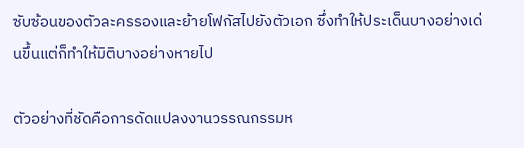ซับซ้อนของตัวละครรองและย้ายโฟกัสไปยังตัวเอก ซึ่งทำให้ประเด็นบางอย่างเด่นขึ้นแต่ก็ทำให้มิติบางอย่างหายไป

ตัวอย่างที่ชัดคือการดัดแปลงงานวรรณกรรมห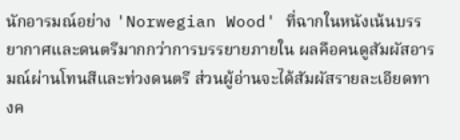นักอารมณ์อย่าง 'Norwegian Wood' ที่ฉากในหนังเน้นบรรยากาศและดนตรีมากกว่าการบรรยายภายใน ผลคือคนดูสัมผัสอารมณ์ผ่านโทนสีและท่วงดนตรี ส่วนผู้อ่านจะได้สัมผัสรายละเอียดทางค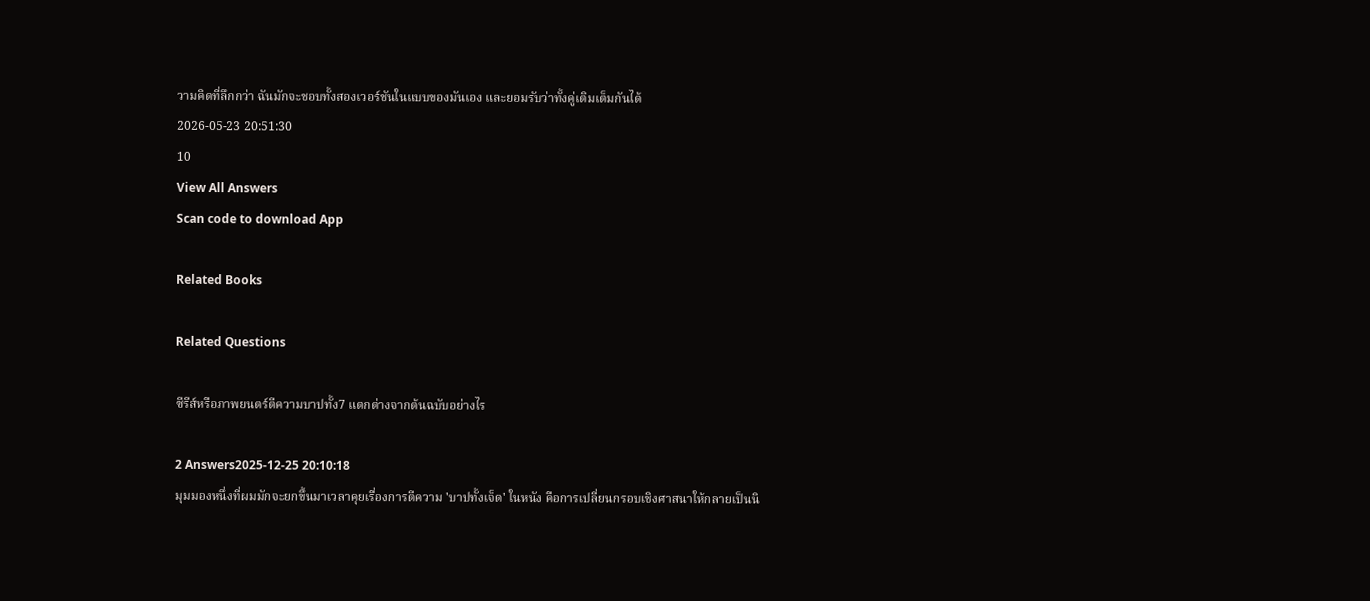วามคิดที่ลึกกว่า ฉันมักจะชอบทั้งสองเวอร์ชันในแบบของมันเอง และยอมรับว่าทั้งคู่เติมเต็มกันได้
2026-05-23 20:51:30
10
View All Answers
Scan code to download App

Related Books

Related Questions

ซีรีส์หรือภาพยนตร์ตีความบาปทั้ง7 แตกต่างจากต้นฉบับอย่างไร

2 Answers2025-12-25 20:10:18
มุมมองหนึ่งที่ผมมักจะยกขึ้นมาเวลาคุยเรื่องการตีความ 'บาปทั้งเจ็ด' ในหนัง คือการเปลี่ยนกรอบเชิงศาสนาให้กลายเป็นนิ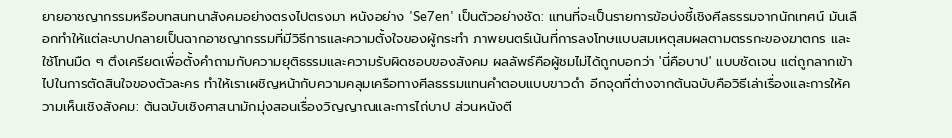ยายอาชญากรรมหรือบทสนทนาสังคมอย่างตรงไปตรงมา หนังอย่าง 'Se7en' เป็นตัวอย่างชัด: แทนที่จะเป็นรายการข้อบ่งชี้เชิงศีลธรรมจากนักเทศน์ มันเลือกทำให้แต่ละบาปกลายเป็นฉากอาชญากรรมที่มีวิธีการและความตั้งใจของผู้กระทำ ภาพยนตร์เน้นที่การลงโทษแบบสมเหตุสมผลตามตรรกะของฆาตกร และใช้โทนมืด ๆ ตึงเครียดเพื่อตั้งคำถามกับความยุติธรรมและความรับผิดชอบของสังคม ผลลัพธ์คือผู้ชมไม่ได้ถูกบอกว่า 'นี่คือบาป' แบบชัดเจน แต่ถูกลากเข้าไปในการตัดสินใจของตัวละคร ทำให้เราเผชิญหน้ากับความคลุมเครือทางศีลธรรมแทนคำตอบแบบขาวดำ อีกจุดที่ต่างจากต้นฉบับคือวิธีเล่าเรื่องและการให้ความเห็นเชิงสังคม: ต้นฉบับเชิงศาสนามักมุ่งสอนเรื่องวิญญาณและการไถ่บาป ส่วนหนังตี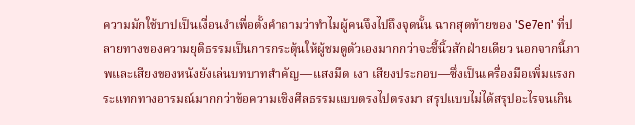ความมักใช้บาปเป็นเงื่อนงำเพื่อตั้งคำถามว่าทำไมผู้คนจึงไปถึงจุดนั้น ฉากสุดท้ายของ 'Se7en' ที่ปลายทางของความยุติธรรมเป็นการกระตุ้นให้ผู้ชมดูตัวเองมากกว่าจะชี้นิ้วสักฝ่ายเดียว นอกจากนี้ภาพและเสียงของหนังยังเล่นบทบาทสำคัญ—แสงมืด เงา เสียงประกอบ—ซึ่งเป็นเครื่องมือเพิ่มแรงกระแทกทางอารมณ์มากกว่าข้อความเชิงศีลธรรมแบบตรงไปตรงมา สรุปแบบไม่ได้สรุปอะไรจนเกิน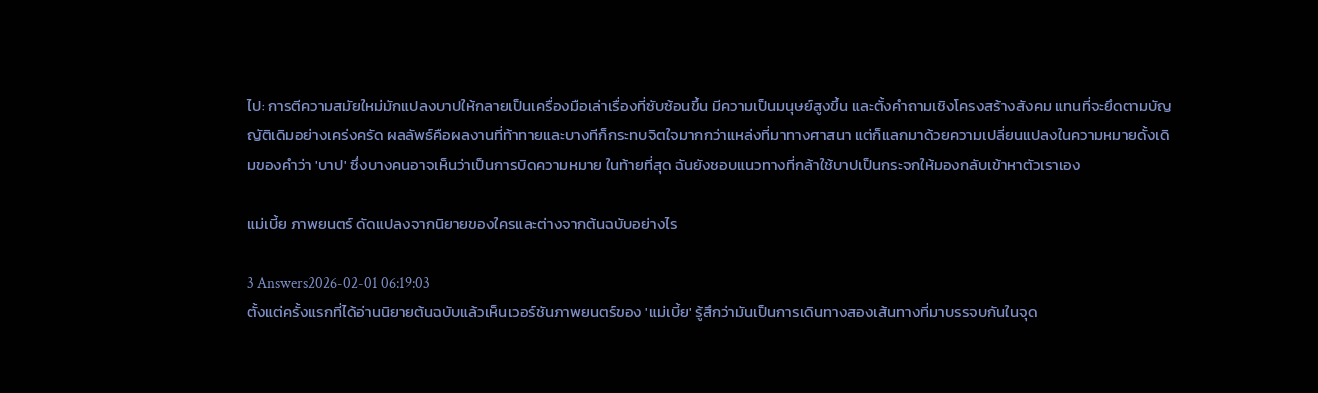ไป: การตีความสมัยใหม่มักแปลงบาปให้กลายเป็นเครื่องมือเล่าเรื่องที่ซับซ้อนขึ้น มีความเป็นมนุษย์สูงขึ้น และตั้งคำถามเชิงโครงสร้างสังคม แทนที่จะยึดตามบัญญัติเดิมอย่างเคร่งครัด ผลลัพธ์คือผลงานที่ท้าทายและบางทีก็กระทบจิตใจมากกว่าแหล่งที่มาทางศาสนา แต่ก็แลกมาด้วยความเปลี่ยนแปลงในความหมายดั้งเดิมของคำว่า 'บาป' ซึ่งบางคนอาจเห็นว่าเป็นการบิดความหมาย ในท้ายที่สุด ฉันยังชอบแนวทางที่กล้าใช้บาปเป็นกระจกให้มองกลับเข้าหาตัวเราเอง

แม่เบี้ย ภาพยนตร์ ดัดแปลงจากนิยายของใครและต่างจากต้นฉบับอย่างไร

3 Answers2026-02-01 06:19:03
ตั้งแต่ครั้งแรกที่ได้อ่านนิยายต้นฉบับแล้วเห็นเวอร์ชันภาพยนตร์ของ 'แม่เบี้ย' รู้สึกว่ามันเป็นการเดินทางสองเส้นทางที่มาบรรจบกันในจุด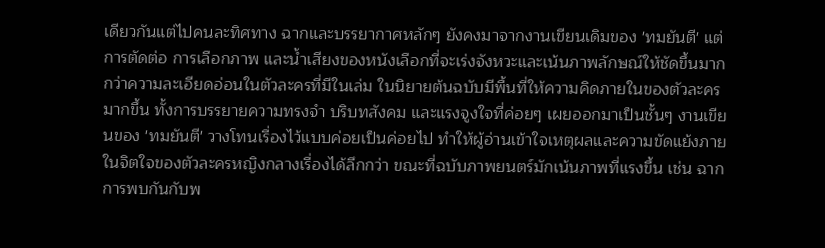เดียวกันแต่ไปคนละทิศทาง ฉากและบรรยากาศหลักๆ ยังคงมาจากงานเขียนเดิมของ 'ทมยันตี' แต่การตัดต่อ การเลือกภาพ และน้ำเสียงของหนังเลือกที่จะเร่งจังหวะและเน้นภาพลักษณ์ให้ชัดขึ้นมากกว่าความละเอียดอ่อนในตัวละครที่มีในเล่ม ในนิยายต้นฉบับมีพื้นที่ให้ความคิดภายในของตัวละครมากขึ้น ทั้งการบรรยายความทรงจำ บริบทสังคม และแรงจูงใจที่ค่อยๆ เผยออกมาเป็นชั้นๆ งานเขียนของ 'ทมยันตี' วางโทนเรื่องไว้แบบค่อยเป็นค่อยไป ทำให้ผู้อ่านเข้าใจเหตุผลและความขัดแย้งภายในจิตใจของตัวละครหญิงกลางเรื่องได้ลึกกว่า ขณะที่ฉบับภาพยนตร์มักเน้นภาพที่แรงขึ้น เช่น ฉากการพบกันกับพ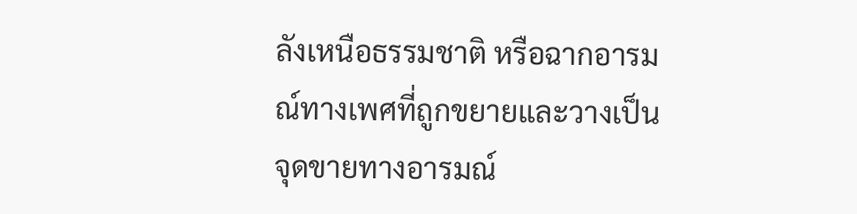ลังเหนือธรรมชาติ หรือฉากอารมณ์ทางเพศที่ถูกขยายและวางเป็นจุดขายทางอารมณ์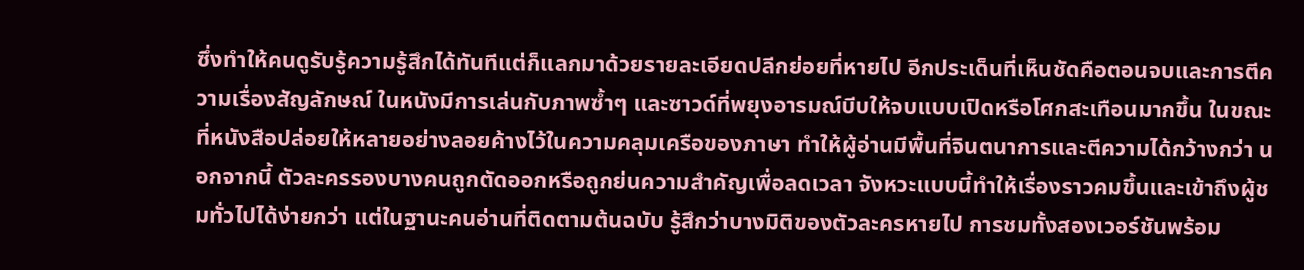ซึ่งทำให้คนดูรับรู้ความรู้สึกได้ทันทีแต่ก็แลกมาด้วยรายละเอียดปลีกย่อยที่หายไป อีกประเด็นที่เห็นชัดคือตอนจบและการตีความเรื่องสัญลักษณ์ ในหนังมีการเล่นกับภาพซ้ำๆ และซาวด์ที่พยุงอารมณ์บีบให้จบแบบเปิดหรือโศกสะเทือนมากขึ้น ในขณะที่หนังสือปล่อยให้หลายอย่างลอยค้างไว้ในความคลุมเครือของภาษา ทำให้ผู้อ่านมีพื้นที่จินตนาการและตีความได้กว้างกว่า นอกจากนี้ ตัวละครรองบางคนถูกตัดออกหรือถูกย่นความสำคัญเพื่อลดเวลา จังหวะแบบนี้ทำให้เรื่องราวคมขึ้นและเข้าถึงผู้ชมทั่วไปได้ง่ายกว่า แต่ในฐานะคนอ่านที่ติดตามต้นฉบับ รู้สึกว่าบางมิติของตัวละครหายไป การชมทั้งสองเวอร์ชันพร้อม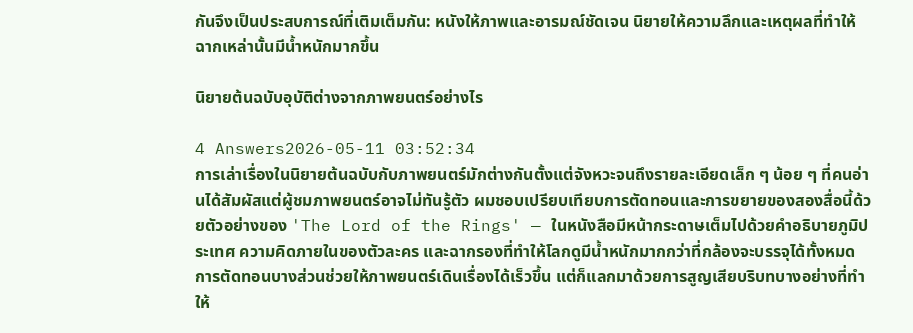กันจึงเป็นประสบการณ์ที่เติมเต็มกัน: หนังให้ภาพและอารมณ์ชัดเจน นิยายให้ความลึกและเหตุผลที่ทำให้ฉากเหล่านั้นมีน้ำหนักมากขึ้น

นิยายต้นฉบับอุบัติต่างจากภาพยนตร์อย่างไร

4 Answers2026-05-11 03:52:34
การเล่าเรื่องในนิยายต้นฉบับกับภาพยนตร์มักต่างกันตั้งแต่จังหวะจนถึงรายละเอียดเล็ก ๆ น้อย ๆ ที่คนอ่านได้สัมผัสแต่ผู้ชมภาพยนตร์อาจไม่ทันรู้ตัว ผมชอบเปรียบเทียบการตัดทอนและการขยายของสองสื่อนี้ด้วยตัวอย่างของ 'The Lord of the Rings' — ในหนังสือมีหน้ากระดาษเต็มไปด้วยคำอธิบายภูมิประเทศ ความคิดภายในของตัวละคร และฉากรองที่ทำให้โลกดูมีน้ำหนักมากกว่าที่กล้องจะบรรจุได้ทั้งหมด การตัดทอนบางส่วนช่วยให้ภาพยนตร์เดินเรื่องได้เร็วขึ้น แต่ก็แลกมาด้วยการสูญเสียบริบทบางอย่างที่ทำให้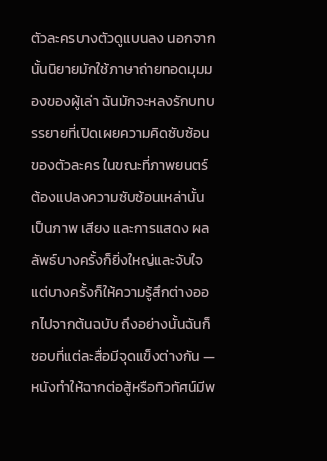ตัวละครบางตัวดูแบนลง นอกจากนั้นนิยายมักใช้ภาษาถ่ายทอดมุมมองของผู้เล่า ฉันมักจะหลงรักบทบรรยายที่เปิดเผยความคิดซับซ้อนของตัวละคร ในขณะที่ภาพยนตร์ต้องแปลงความซับซ้อนเหล่านั้นเป็นภาพ เสียง และการแสดง ผลลัพธ์บางครั้งก็ยิ่งใหญ่และจับใจ แต่บางครั้งก็ให้ความรู้สึกต่างออกไปจากต้นฉบับ ถึงอย่างนั้นฉันก็ชอบที่แต่ละสื่อมีจุดแข็งต่างกัน — หนังทำให้ฉากต่อสู้หรือทิวทัศน์มีพ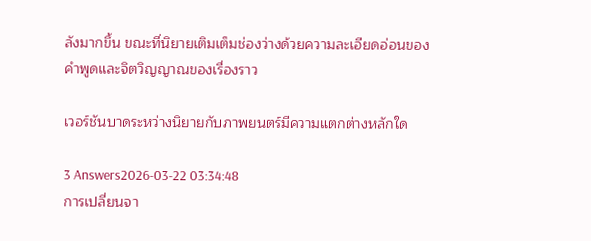ลังมากขึ้น ขณะที่นิยายเติมเต็มช่องว่างด้วยความละเอียดอ่อนของคำพูดและจิตวิญญาณของเรื่องราว

เวอร์ชันบาดระหว่างนิยายกับภาพยนตร์มีความแตกต่างหลักใด

3 Answers2026-03-22 03:34:48
การเปลี่ยนจา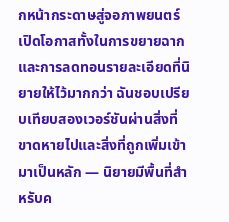กหน้ากระดาษสู่จอภาพยนตร์เปิดโอกาสทั้งในการขยายฉากและการลดทอนรายละเอียดที่นิยายให้ไว้มากกว่า ฉันชอบเปรียบเทียบสองเวอร์ชันผ่านสิ่งที่ขาดหายไปและสิ่งที่ถูกเพิ่มเข้ามาเป็นหลัก — นิยายมีพื้นที่สำหรับค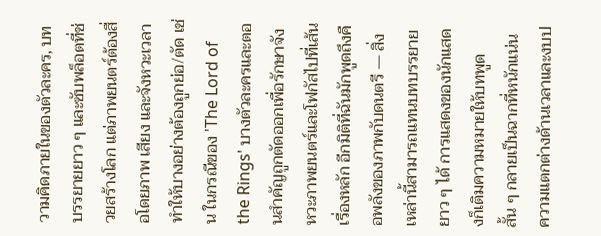วามคิดภายในของตัวละคร, บทบรรยายยาว ๆ และซับพล็อตที่ช่วยสร้างโลก แต่ภาพยนตร์ต้องสื่อโดยภาพ เสียง และจังหวะเวลา ทำให้บางอย่างต้องถูกย่อ/ตัด เช่น ในกรณีของ 'The Lord of the Rings' บางตัวละครและตอนสำคัญถูกตัดออกเพื่อรักษาจังหวะภาพยนตร์และโฟกัสไปที่เส้นเรื่องหลัก อีกมิติที่ฉันมักพูดถึงคือพลังของภาพกับดนตรี — สิ่งเหล่านี้สามารถแทนบทบรรยายยาว ๆ ได้ การแสดงของนักแสดงก็เติมความหมายให้บทพูดสั้น ๆ กลายเป็นฉากที่หนักแน่น ความแตกต่างด้านเวลาและงบป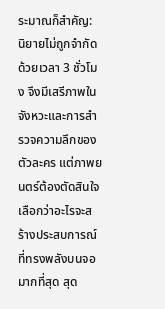ระมาณก็สำคัญ: นิยายไม่ถูกจำกัดด้วยเวลา 3 ชั่วโมง จึงมีเสรีภาพในจังหวะและการสำรวจความลึกของตัวละคร แต่ภาพยนตร์ต้องตัดสินใจเลือกว่าอะไรจะสร้างประสบการณ์ที่ทรงพลังบนจอมากที่สุด สุด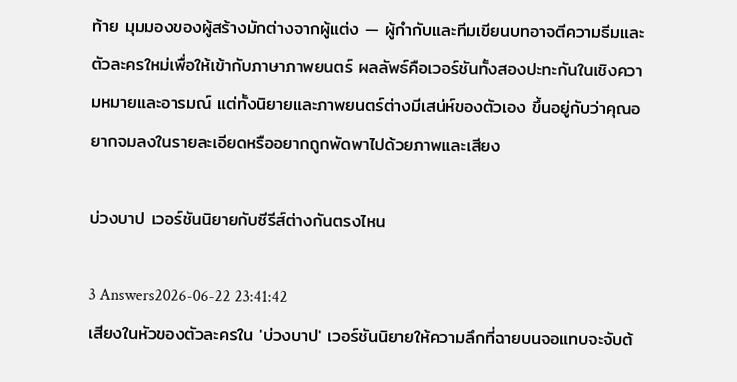ท้าย มุมมองของผู้สร้างมักต่างจากผู้แต่ง — ผู้กำกับและทีมเขียนบทอาจตีความธีมและตัวละครใหม่เพื่อให้เข้ากับภาษาภาพยนตร์ ผลลัพธ์คือเวอร์ชันทั้งสองปะทะกันในเชิงความหมายและอารมณ์ แต่ทั้งนิยายและภาพยนตร์ต่างมีเสน่ห์ของตัวเอง ขึ้นอยู่กับว่าคุณอยากจมลงในรายละเอียดหรืออยากถูกพัดพาไปด้วยภาพและเสียง

บ่วงบาป เวอร์ชันนิยายกับซีรีส์ต่างกันตรงไหน

3 Answers2026-06-22 23:41:42
เสียงในหัวของตัวละครใน 'บ่วงบาป' เวอร์ชันนิยายให้ความลึกที่ฉายบนจอแทบจะจับต้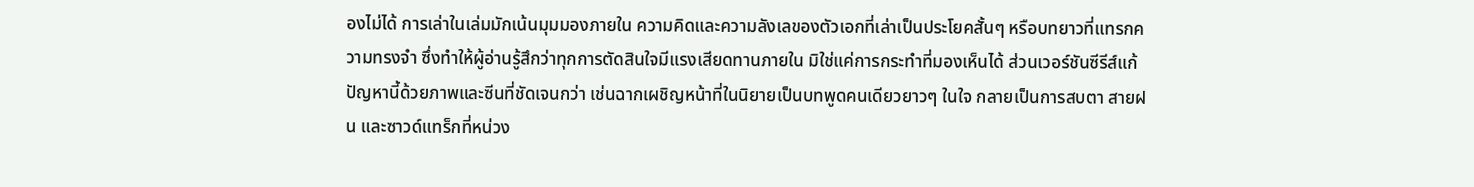องไม่ได้ การเล่าในเล่มมักเน้นมุมมองภายใน ความคิดและความลังเลของตัวเอกที่เล่าเป็นประโยคสั้นๆ หรือบทยาวที่แทรกความทรงจำ ซึ่งทำให้ผู้อ่านรู้สึกว่าทุกการตัดสินใจมีแรงเสียดทานภายใน มิใช่แค่การกระทำที่มองเห็นได้ ส่วนเวอร์ชันซีรีส์แก้ปัญหานี้ด้วยภาพและซีนที่ชัดเจนกว่า เช่นฉากเผชิญหน้าที่ในนิยายเป็นบทพูดคนเดียวยาวๆ ในใจ กลายเป็นการสบตา สายฝน และซาวด์แทร็กที่หน่วง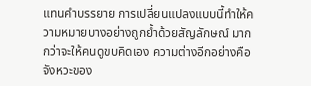แทนคำบรรยาย การเปลี่ยนแปลงแบบนี้ทำให้ความหมายบางอย่างถูกย้ำด้วยสัญลักษณ์ มากกว่าจะให้คนดูขบคิดเอง ความต่างอีกอย่างคือจังหวะของ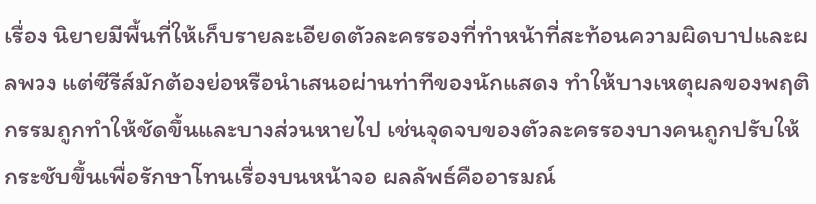เรื่อง นิยายมีพื้นที่ให้เก็บรายละเอียดตัวละครรองที่ทำหน้าที่สะท้อนความผิดบาปและผลพวง แต่ซีรีส์มักต้องย่อหรือนำเสนอผ่านท่าทีของนักแสดง ทำให้บางเหตุผลของพฤติกรรมถูกทำให้ชัดขึ้นและบางส่วนหายไป เช่นจุดจบของตัวละครรองบางคนถูกปรับให้กระชับขึ้นเพื่อรักษาโทนเรื่องบนหน้าจอ ผลลัพธ์คืออารมณ์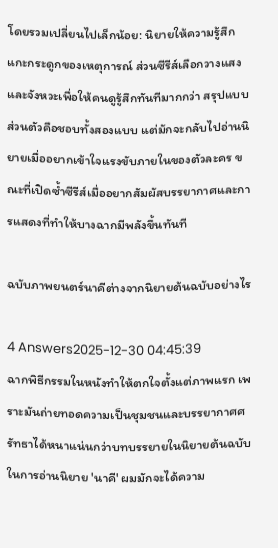โดยรวมเปลี่ยนไปเล็กน้อย: นิยายให้ความรู้สึกแกะกระดูกของเหตุการณ์ ส่วนซีรีส์เลือกวางแสงและจังหวะเพื่อให้คนดูรู้สึกทันทีมากกว่า สรุปแบบส่วนตัวคือชอบทั้งสองแบบ แต่มักจะกลับไปอ่านนิยายเมื่ออยากเข้าใจแรงขับภายในของตัวละคร ขณะที่เปิดซ้ำซีรีส์เมื่ออยากสัมผัสบรรยากาศและการแสดงที่ทำให้บางฉากมีพลังขึ้นทันที

ฉบับภาพยนตร์นาคีต่างจากนิยายต้นฉบับอย่างไร

4 Answers2025-12-30 04:45:39
ฉากพิธีกรรมในหนังทำให้ตกใจตั้งแต่ภาพแรก เพราะมันถ่ายทอดความเป็นชุมชนและบรรยากาศศรัทธาได้หนาแน่นกว่าบทบรรยายในนิยายต้นฉบับ ในการอ่านนิยาย 'นาคี' ผมมักจะได้ความ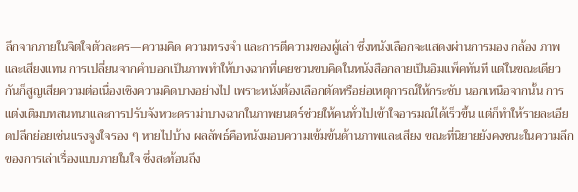ลึกจากภายในจิตใจตัวละคร—ความคิด ความทรงจำ และการตีความของผู้เล่า ซึ่งหนังเลือกจะแสดงผ่านการมอง กล้อง ภาพ และเสียงแทน การเปลี่ยนจากคำบอกเป็นภาพทำให้บางฉากที่เคยชวนขบคิดในหนังสือกลายเป็นอิมแพ็คทันที แต่ในขณะเดียวกันก็สูญเสียความต่อเนื่องเชิงความคิดบางอย่างไป เพราะหนังต้องเลือกตัดหรือย่อเหตุการณ์ให้กระชับ นอกเหนือจากนั้น การแต่งเติมบทสนทนาและการปรับจังหวะดราม่าบางฉากในภาพยนตร์ช่วยให้คนทั่วไปเข้าใจอารมณ์ได้เร็วขึ้น แต่ก็ทำให้รายละเอียดปลีกย่อยเช่นแรงจูงใจรอง ๆ หายไปบ้าง ผลลัพธ์คือหนังมอบความเข้มข้นด้านภาพและเสียง ขณะที่นิยายยังคงชนะในความลึกของการเล่าเรื่องแบบภายในใจ ซึ่งสะท้อนถึง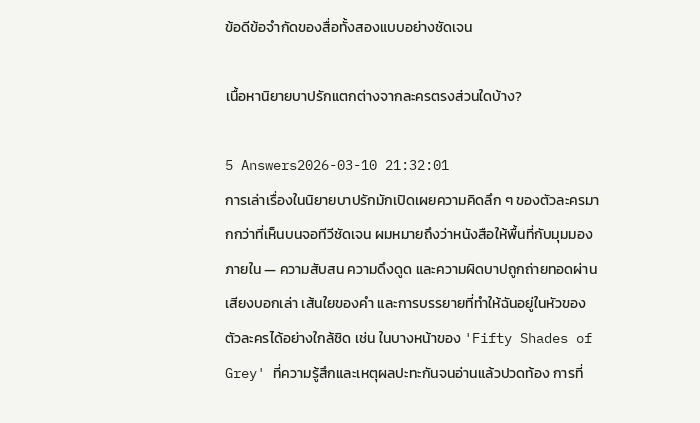ข้อดีข้อจำกัดของสื่อทั้งสองแบบอย่างชัดเจน

เนื้อหานิยายบาปรักแตกต่างจากละครตรงส่วนใดบ้าง?

5 Answers2026-03-10 21:32:01
การเล่าเรื่องในนิยายบาปรักมักเปิดเผยความคิดลึก ๆ ของตัวละครมากกว่าที่เห็นบนจอทีวีชัดเจน ผมหมายถึงว่าหนังสือให้พื้นที่กับมุมมองภายใน — ความสับสน ความดึงดูด และความผิดบาปถูกถ่ายทอดผ่านเสียงบอกเล่า เส้นใยของคำ และการบรรยายที่ทำให้ฉันอยู่ในหัวของตัวละครได้อย่างใกล้ชิด เช่น ในบางหน้าของ 'Fifty Shades of Grey' ที่ความรู้สึกและเหตุผลปะทะกันจนอ่านแล้วปวดท้อง การที่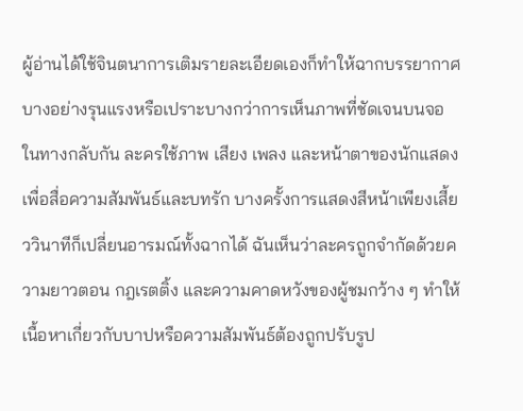ผู้อ่านได้ใช้จินตนาการเติมรายละเอียดเองก็ทำให้ฉากบรรยากาศบางอย่างรุนแรงหรือเปราะบางกว่าการเห็นภาพที่ชัดเจนบนจอ ในทางกลับกัน ละครใช้ภาพ เสียง เพลง และหน้าตาของนักแสดงเพื่อสื่อความสัมพันธ์และบทรัก บางครั้งการแสดงสีหน้าเพียงเสี้ยววินาทีก็เปลี่ยนอารมณ์ทั้งฉากได้ ฉันเห็นว่าละครถูกจำกัดด้วยความยาวตอน กฎเรตติ้ง และความคาดหวังของผู้ชมกว้าง ๆ ทำให้เนื้อหาเกี่ยวกับบาปหรือความสัมพันธ์ต้องถูกปรับรูป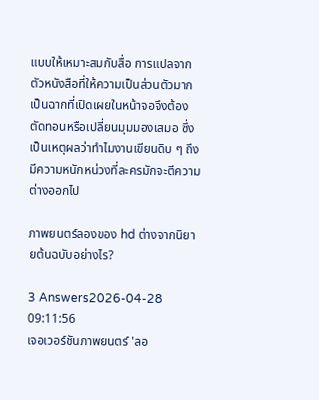แบบให้เหมาะสมกับสื่อ การแปลจากตัวหนังสือที่ให้ความเป็นส่วนตัวมากเป็นฉากที่เปิดเผยในหน้าจอจึงต้องตัดทอนหรือเปลี่ยนมุมมองเสมอ ซึ่งเป็นเหตุผลว่าทำไมงานเขียนดิบ ๆ ถึงมีความหนักหน่วงที่ละครมักจะตีความต่างออกไป

ภาพยนตร์ลองของ hd ต่างจากนิยายต้นฉบับอย่างไร?

3 Answers2026-04-28 09:11:56
เจอเวอร์ชันภาพยนตร์ 'ลอ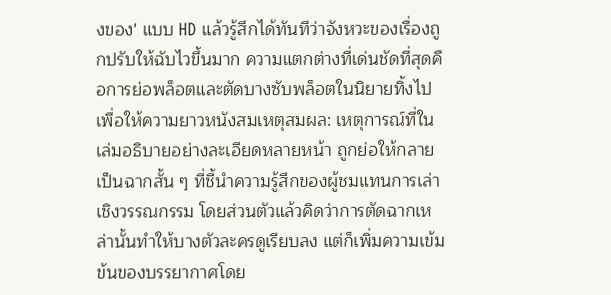งของ' แบบ HD แล้วรู้สึกได้ทันทีว่าจังหวะของเรื่องถูกปรับให้ฉับไวขึ้นมาก ความแตกต่างที่เด่นชัดที่สุดคือการย่อพล็อตและตัดบางซับพล็อตในนิยายทิ้งไปเพื่อให้ความยาวหนังสมเหตุสมผล: เหตุการณ์ที่ในเล่มอธิบายอย่างละเอียดหลายหน้า ถูกย่อให้กลายเป็นฉากสั้น ๆ ที่ชี้นำความรู้สึกของผู้ชมแทนการเล่าเชิงวรรณกรรม โดยส่วนตัวแล้วคิดว่าการตัดฉากเหล่านั้นทำให้บางตัวละครดูเรียบลง แต่ก็เพิ่มความเข้มข้นของบรรยากาศโดย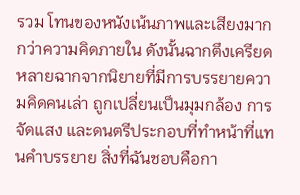รวม โทนของหนังเน้นภาพและเสียงมากกว่าความคิดภายใน ดังนั้นฉากตึงเครียดหลายฉากจากนิยายที่มีการบรรยายความคิดคนเล่า ถูกเปลี่ยนเป็นมุมกล้อง การจัดแสง และดนตรีประกอบที่ทำหน้าที่แทนคำบรรยาย สิ่งที่ฉันชอบคือกา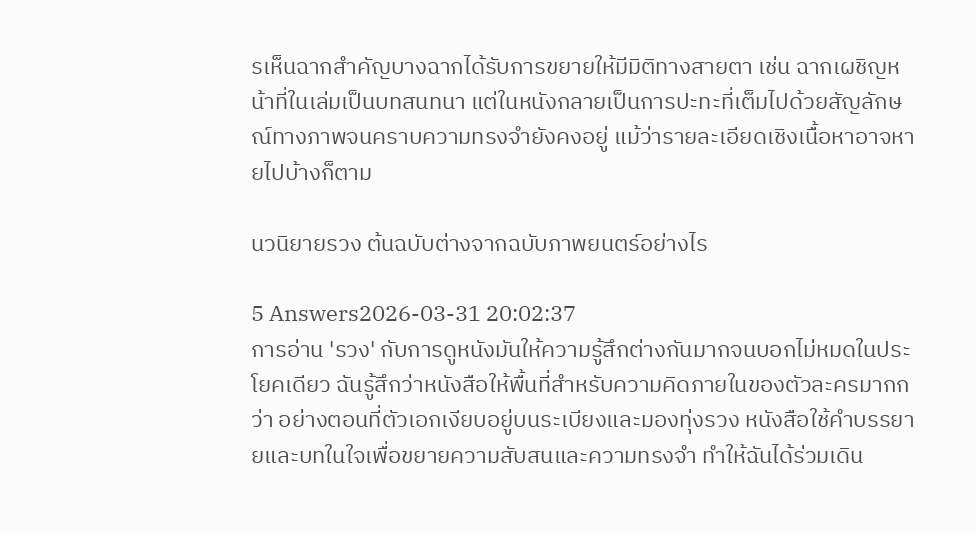รเห็นฉากสำคัญบางฉากได้รับการขยายให้มีมิติทางสายตา เช่น ฉากเผชิญหน้าที่ในเล่มเป็นบทสนทนา แต่ในหนังกลายเป็นการปะทะที่เต็มไปด้วยสัญลักษณ์ทางภาพจนคราบความทรงจำยังคงอยู่ แม้ว่ารายละเอียดเชิงเนื้อหาอาจหายไปบ้างก็ตาม

นวนิยายรวง ต้นฉบับต่างจากฉบับภาพยนตร์อย่างไร

5 Answers2026-03-31 20:02:37
การอ่าน 'รวง' กับการดูหนังมันให้ความรู้สึกต่างกันมากจนบอกไม่หมดในประโยคเดียว ฉันรู้สึกว่าหนังสือให้พื้นที่สำหรับความคิดภายในของตัวละครมากกว่า อย่างตอนที่ตัวเอกเงียบอยู่บนระเบียงและมองทุ่งรวง หนังสือใช้คำบรรยายและบทในใจเพื่อขยายความสับสนและความทรงจำ ทำให้ฉันได้ร่วมเดิน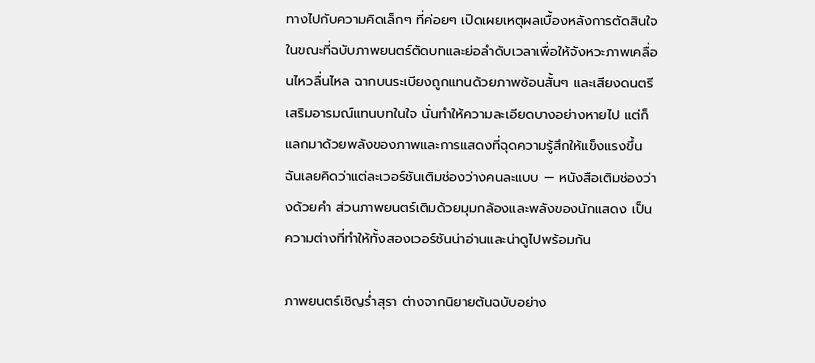ทางไปกับความคิดเล็กๆ ที่ค่อยๆ เปิดเผยเหตุผลเบื้องหลังการตัดสินใจ ในขณะที่ฉบับภาพยนตร์ตัดบทและย่อลำดับเวลาเพื่อให้จังหวะภาพเคลื่อนไหวลื่นไหล ฉากบนระเบียงถูกแทนด้วยภาพซ้อนสั้นๆ และเสียงดนตรีเสริมอารมณ์แทนบทในใจ นั่นทำให้ความละเอียดบางอย่างหายไป แต่ก็แลกมาด้วยพลังของภาพและการแสดงที่ฉุดความรู้สึกให้แข็งแรงขึ้น ฉันเลยคิดว่าแต่ละเวอร์ชันเติมช่องว่างคนละแบบ — หนังสือเติมช่องว่างด้วยคำ ส่วนภาพยนตร์เติมด้วยมุมกล้องและพลังของนักแสดง เป็นความต่างที่ทำให้ทั้งสองเวอร์ชันน่าอ่านและน่าดูไปพร้อมกัน

ภาพยนตร์เชิญร่ำสุรา ต่างจากนิยายต้นฉบับอย่าง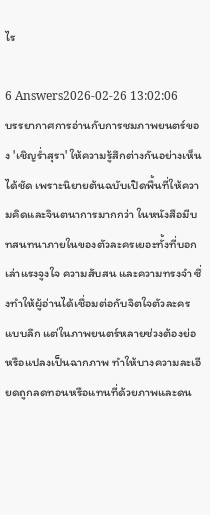ไร

6 Answers2026-02-26 13:02:06
บรรยากาศการอ่านกับการชมภาพยนตร์ของ 'เชิญร่ำสุรา' ให้ความรู้สึกต่างกันอย่างเห็นได้ชัด เพราะนิยายต้นฉบับเปิดพื้นที่ให้ความคิดและจินตนาการมากกว่า ในหนังสือมีบทสนทนาภายในของตัวละครเยอะทั้งที่บอกเล่าแรงจูงใจ ความสับสน และความทรงจำ ซึ่งทำให้ผู้อ่านได้เชื่อมต่อกับจิตใจตัวละครแบบลึก แต่ในภาพยนตร์หลายช่วงต้องย่อหรือแปลงเป็นฉากภาพ ทำให้บางความละเอียดถูกลดทอนหรือแทนที่ด้วยภาพและดน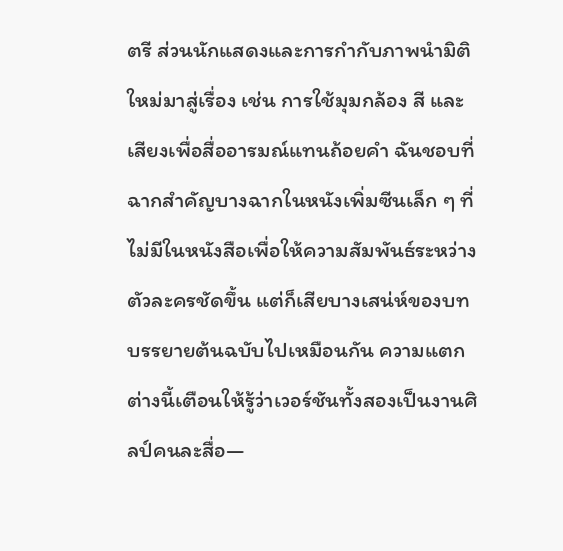ตรี ส่วนนักแสดงและการกำกับภาพนำมิติใหม่มาสู่เรื่อง เช่น การใช้มุมกล้อง สี และเสียงเพื่อสื่ออารมณ์แทนถ้อยคำ ฉันชอบที่ฉากสำคัญบางฉากในหนังเพิ่มซีนเล็ก ๆ ที่ไม่มีในหนังสือเพื่อให้ความสัมพันธ์ระหว่างตัวละครชัดขึ้น แต่ก็เสียบางเสน่ห์ของบทบรรยายต้นฉบับไปเหมือนกัน ความแตกต่างนี้เตือนให้รู้ว่าเวอร์ชันทั้งสองเป็นงานศิลป์คนละสื่อ—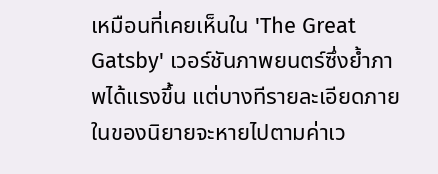เหมือนที่เคยเห็นใน 'The Great Gatsby' เวอร์ชันภาพยนตร์ซึ่งย้ำภาพได้แรงขึ้น แต่บางทีรายละเอียดภายในของนิยายจะหายไปตามค่าเว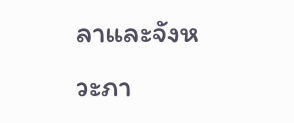ลาและจังหวะภา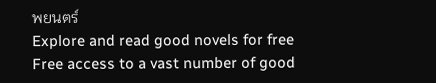พยนตร์
Explore and read good novels for free
Free access to a vast number of good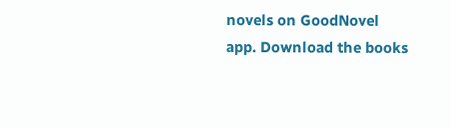novels on GoodNovel app. Download the books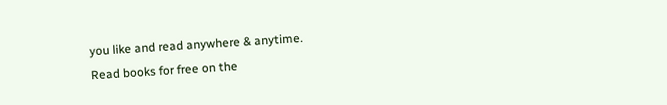you like and read anywhere & anytime.
Read books for free on the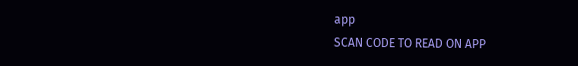app
SCAN CODE TO READ ON APP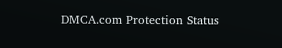DMCA.com Protection Status